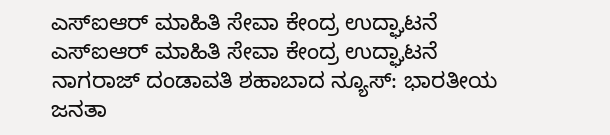ಎಸ್ಐಆರ್ ಮಾಹಿತಿ ಸೇವಾ ಕೇಂದ್ರ ಉದ್ಘಾಟನೆ
ಎಸ್ಐಆರ್ ಮಾಹಿತಿ ಸೇವಾ ಕೇಂದ್ರ ಉದ್ಘಾಟನೆ
ನಾಗರಾಜ್ ದಂಡಾವತಿ ಶಹಾಬಾದ ನ್ಯೂಸ್: ಭಾರತೀಯ ಜನತಾ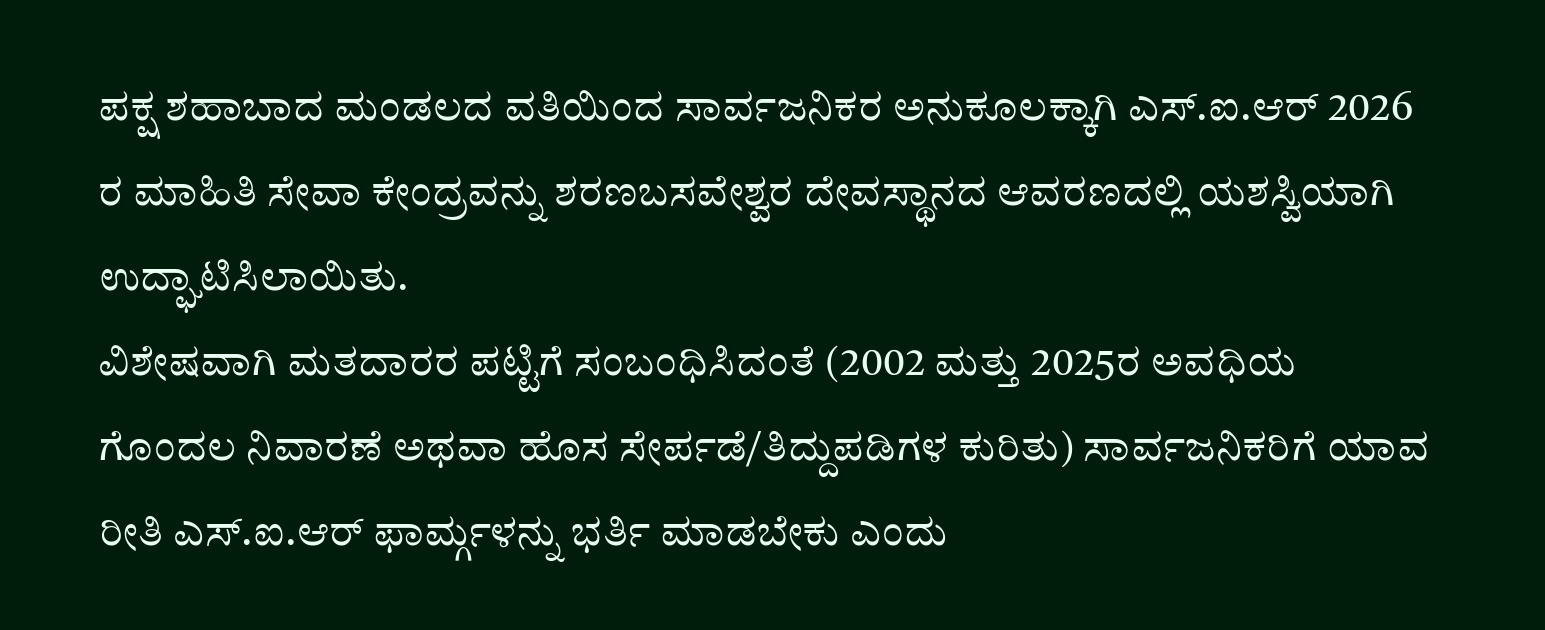ಪಕ್ಷ ಶಹಾಬಾದ ಮಂಡಲದ ವತಿಯಿಂದ ಸಾರ್ವಜನಿಕರ ಅನುಕೂಲಕ್ಕಾಗಿ ಎಸ್.ಐ.ಆರ್ 2026 ರ ಮಾಹಿತಿ ಸೇವಾ ಕೇಂದ್ರವನ್ನು ಶರಣಬಸವೇಶ್ವರ ದೇವಸ್ಥಾನದ ಆವರಣದಲ್ಲಿ ಯಶಸ್ವಿಯಾಗಿ ಉದ್ಘಾಟಿಸಿಲಾಯಿತು.
ವಿಶೇಷವಾಗಿ ಮತದಾರರ ಪಟ್ಟಿಗೆ ಸಂಬಂಧಿಸಿದಂತೆ (2002 ಮತ್ತು 2025ರ ಅವಧಿಯ ಗೊಂದಲ ನಿವಾರಣೆ ಅಥವಾ ಹೊಸ ಸೇರ್ಪಡೆ/ತಿದ್ದುಪಡಿಗಳ ಕುರಿತು) ಸಾರ್ವಜನಿಕರಿಗೆ ಯಾವ ರೀತಿ ಎಸ್.ಐ.ಆರ್ ಫಾರ್ಮ್ಗಳನ್ನು ಭರ್ತಿ ಮಾಡಬೇಕು ಎಂದು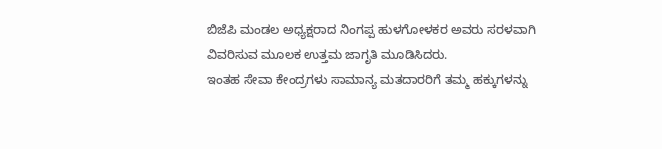ಬಿಜೆಪಿ ಮಂಡಲ ಅಧ್ಯಕ್ಷರಾದ ನಿಂಗಪ್ಪ ಹುಳಗೋಳಕರ ಅವರು ಸರಳವಾಗಿ ವಿವರಿಸುವ ಮೂಲಕ ಉತ್ತಮ ಜಾಗೃತಿ ಮೂಡಿಸಿದರು.
ಇಂತಹ ಸೇವಾ ಕೇಂದ್ರಗಳು ಸಾಮಾನ್ಯ ಮತದಾರರಿಗೆ ತಮ್ಮ ಹಕ್ಕುಗಳನ್ನು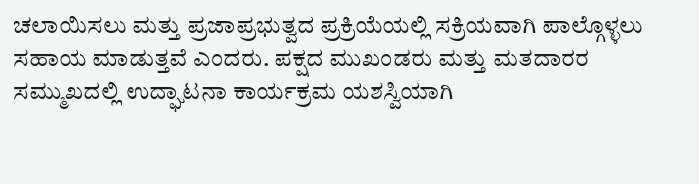ಚಲಾಯಿಸಲು ಮತ್ತು ಪ್ರಜಾಪ್ರಭುತ್ವದ ಪ್ರಕ್ರಿಯೆಯಲ್ಲಿ ಸಕ್ರಿಯವಾಗಿ ಪಾಲ್ಗೊಳ್ಳಲು ಸಹಾಯ ಮಾಡುತ್ತವೆ ಎಂದರು. ಪಕ್ಷದ ಮುಖಂಡರು ಮತ್ತು ಮತದಾರರ ಸಮ್ಮುಖದಲ್ಲಿ ಉದ್ಘಾಟನಾ ಕಾರ್ಯಕ್ರಮ ಯಶಸ್ವಿಯಾಗಿ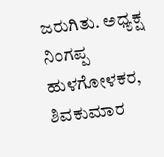ಜರುಗಿತು. ಅಧ್ಯಕ್ಷ ನಿಂಗಪ್ಪ ಹುಳಗೋಳಕರ, ಶಿವಕುಮಾರ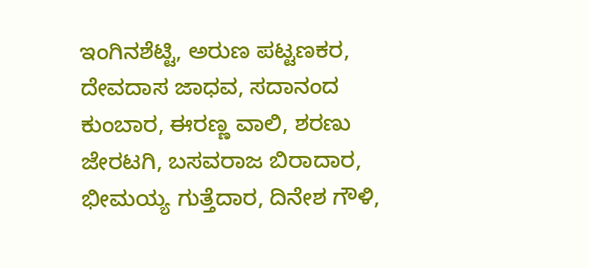ಇಂಗಿನಶೆಟ್ಟಿ, ಅರುಣ ಪಟ್ಟಣಕರ, ದೇವದಾಸ ಜಾಧವ, ಸದಾನಂದ ಕುಂಬಾರ, ಈರಣ್ಣ ವಾಲಿ, ಶರಣು ಜೇರಟಗಿ, ಬಸವರಾಜ ಬಿರಾದಾರ, ಭೀಮಯ್ಯ ಗುತ್ತೆದಾರ, ದಿನೇಶ ಗೌಳಿ,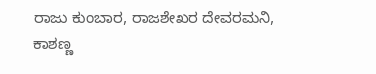ರಾಜು ಕುಂಬಾರ, ರಾಜಶೇಖರ ದೇವರಮನಿ, ಕಾಶಣ್ಣ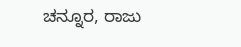ಚನ್ನೂರ, ರಾಜು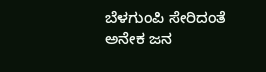ಬೆಳಗುಂಪಿ ಸೇರಿದಂತೆ ಅನೇಕ ಜನ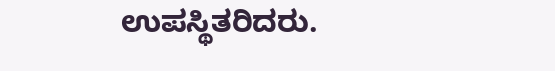ಉಪಸ್ಥಿತರಿದರು.